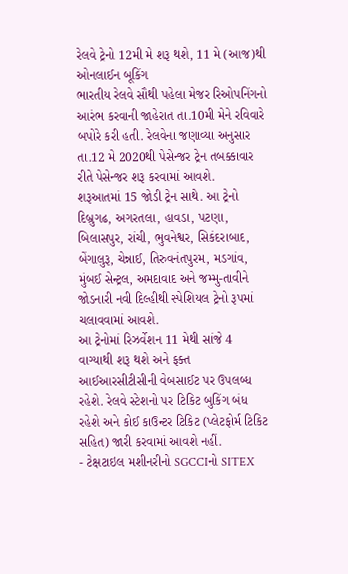રેલવે ટ્રેનો 12મી મે શરૂ થશે, 11 મે (આજ)થી ઓનલાઈન બૂકિંગ
ભારતીય રેલવે સૌથી પહેલા મેજર રિઓપનિંગનો આરંભ કરવાની જાહેરાત તા.10મી મેને રવિવારે બપોરે કરી હતી. રેલવેના જણાવ્યા અનુસાર તા.12 મે 2020થી પેસેન્જર ટ્રેન તબક્કાવાર રીતે પેસેન્જર શરૂ કરવામાં આવશે.
શરૂઆતમાં 15 જોડી ટ્રેન સાથે. આ ટ્રેનો દિબ્રુગઢ, અગરતલા, હાવડા, પટણા, બિલાસપુર, રાંચી, ભુવનેશ્વર, સિકંદરાબાદ, બેંગાલુરૂ, ચેન્નાઈ, તિરુવનંતપુરમ, મડગાંવ, મુંબઈ સેન્ટ્રલ, અમદાવાદ અને જમ્મુ-તાવીને જોડનારી નવી દિલ્હીથી સ્પેશિયલ ટ્રેનો રૂપમાં ચલાવવામાં આવશે.
આ ટ્રેનોમાં રિઝર્વેશન 11 મેથી સાંજે 4 વાગ્યાથી શરૂ થશે અને ફક્ત આઈઆરસીટીસીની વેબસાઈટ પર ઉપલબ્ધ રહેશે. રેલવે સ્ટેશનો પર ટિકિટ બુકિંગ બંધ રહેશે અને કોઈ કાઉન્ટર ટિકિટ (પ્લેટફોર્મ ટિકિટ સહિત) જારી કરવામાં આવશે નહીં.
- ટેક્ષટાઇલ મશીનરીનો SGCCIનો SITEX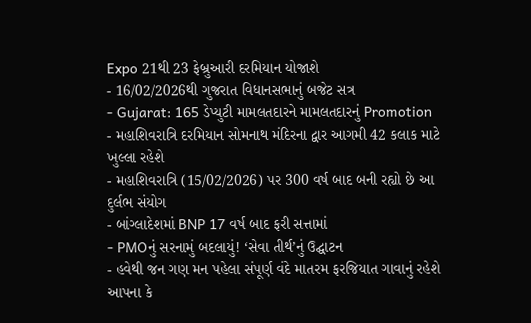Expo 21થી 23 ફેબ્રુઆરી દરમિયાન યોજાશે
- 16/02/2026થી ગુજરાત વિધાનસભાનું બજેટ સત્ર
- Gujarat: 165 ડેપ્યુટી મામલતદારને મામલતદારનું Promotion
- મહાશિવરાત્રિ દરમિયાન સોમનાથ મંદિરના દ્વાર આગમી 42 કલાક માટે ખુલ્લા રહેશે
- મહાશિવરાત્રિ (15/02/2026) પર 300 વર્ષ બાદ બની રહ્યો છે આ દુર્લભ સંયોગ
- બાંગ્લાદેશમાં BNP 17 વર્ષ બાદ ફરી સત્તામાં
- PMOનું સરનામું બદલાયું! ‘સેવા તીર્થ’નું ઉદ્ઘાટન
- હવેથી જન ગણ મન પહેલા સંપૂર્ણ વંદે માતરમ ફરજિયાત ગાવાનું રહેશે
આપના કે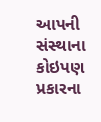આપની સંસ્થાના કોઇપણ પ્રકારના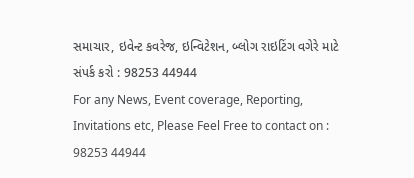સમાચાર, ઇવેન્ટ કવરેજ, ઇન્વિટેશન, બ્લોગ રાઇટિંગ વગેરે માટે સંપર્ક કરો : 98253 44944
For any News, Event coverage, Reporting, Invitations etc, Please Feel Free to contact on : 98253 44944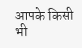आपके किसी भी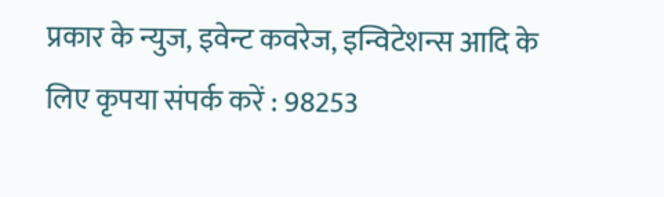प्रकार के न्युज, इवेन्ट कवरेज, इन्विटेशन्स आदि के लिए कृपया संपर्क करें : 98253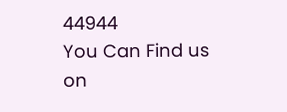44944
You Can Find us on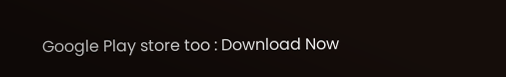Google Play store too : Download Now